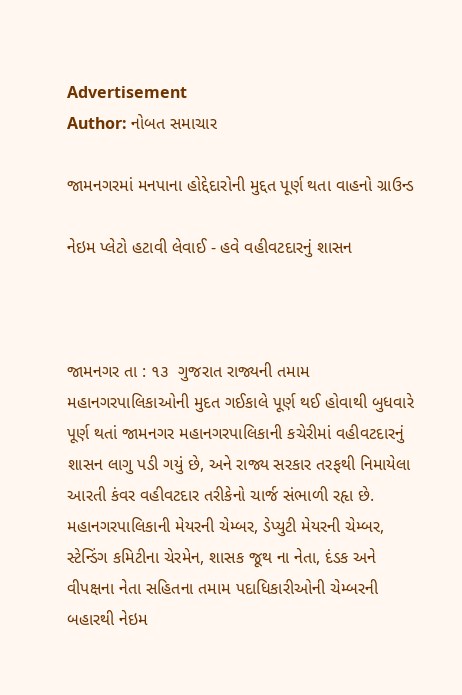Advertisement
Author: નોબત સમાચાર

જામનગરમાં મનપાના હોદ્દેદારોની મુદ્દત પૂર્ણ થતા વાહનો ગ્રાઉન્ડ

નેઇમ પ્લેટો હટાવી લેવાઈ - હવે વહીવટદારનું શાસન



જામનગર તા : ૧૩  ગુજરાત રાજ્યની તમામ મહાનગરપાલિકાઓની મુદત ગઈકાલે પૂર્ણ થઈ હોવાથી બુધવારે પૂર્ણ થતાં જામનગર મહાનગરપાલિકાની કચેરીમાં વહીવટદારનું શાસન લાગુ પડી ગયું છે, અને રાજ્ય સરકાર તરફથી નિમાયેલા આરતી કંવર વહીવટદાર તરીકેનો ચાર્જ સંભાળી રહૃા છે. મહાનગરપાલિકાની મેયરની ચેમ્બર, ડેપ્યુટી મેયરની ચેમ્બર, સ્ટેન્ડિંગ કમિટીના ચેરમેન, શાસક જૂથ ના નેતા, દંડક અને વીપક્ષના નેતા સહિતના તમામ પદાધિકારીઓની ચેમ્બરની બહારથી નેઇમ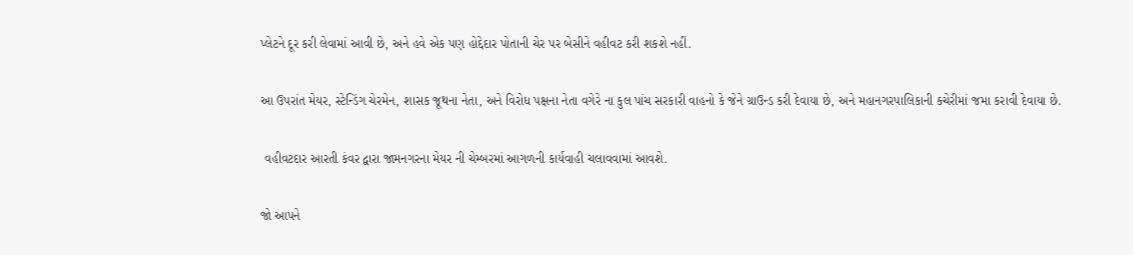પ્લેટને દૂર કરી લેવામાં આવી છે, અને હવે એક પણ હોદ્દેદાર પોતાની ચેર પર બેસીને વહીવટ કરી શકશે નહીં.

આ ઉપરાંત મેયર, સ્ટેન્ડિંગ ચેરમેન, શાસક જૂથના નેતા, અને વિરોધ પક્ષના નેતા વગેરે ના કુલ પાંચ સરકારી વાહનો કે જેને ગ્રાઉન્ડ કરી દેવાયા છે, અને મહાનગરપાલિકાની કચેરીમાં જમા કરાવી દેવાયા છે.

 વહીવટદાર આરતી કંવર દ્વારા જામનગરના મેયર ની ચેમ્બરમાં આગળની કાર્યવાહી ચલાવવામાં આવશે.

જો આપને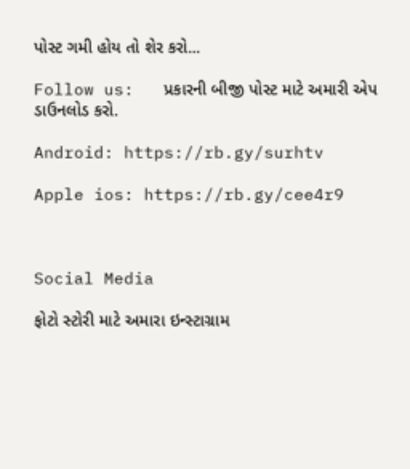પોસ્ટ ગમી હોય તો શેર કરો...

Follow us:   પ્રકારની બીજી પોસ્ટ માટે અમારી એપ ડાઉનલોડ કરો.

Android: https://rb.gy/surhtv

Apple ios: https://rb.gy/cee4r9



Social Media

ફોટો સ્ટોરી માટે અમારા ઇન્સ્ટાગ્રામ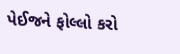પેઈજને ફોલ્લો કરો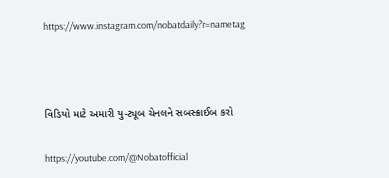https://www.instagram.com/nobatdaily?r=nametag



વિડિયો માટે અમારી યુ-ટ્યૂબ ચેનલને સબસ્ક્રાઈબ કરો

https://youtube.com/@Nobatofficial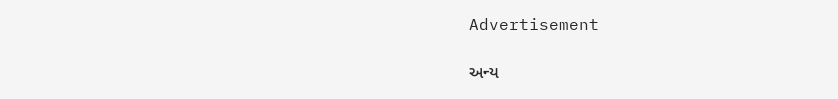Advertisement

અન્ય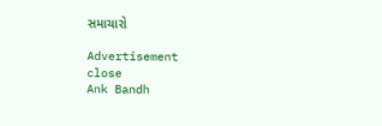સમાચારો

Advertisement
close
Ank Bandh